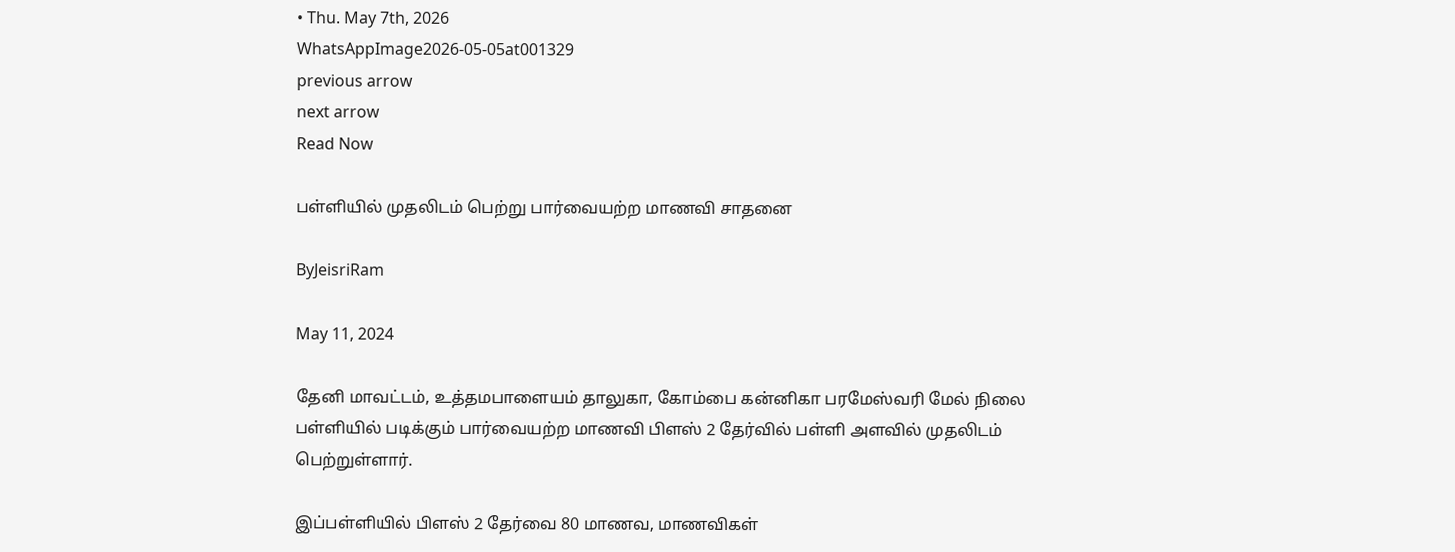• Thu. May 7th, 2026
WhatsAppImage2026-05-05at001329
previous arrow
next arrow
Read Now

பள்ளியில் முதலிடம் பெற்று பார்வையற்ற மாணவி சாதனை

ByJeisriRam

May 11, 2024

தேனி மாவட்டம், உத்தமபாளையம் தாலுகா, கோம்பை கன்னிகா பரமேஸ்வரி மேல் நிலை பள்ளியில் படிக்கும் பார்வையற்ற மாணவி பிளஸ் 2 தேர்வில் பள்ளி அளவில் முதலிடம் பெற்றுள்ளார்.

இப்பள்ளியில் பிளஸ் 2 தேர்வை 80 மாணவ, மாணவிகள்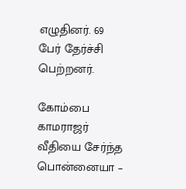எழுதினர். 69 பேர் தேர்ச்சி பெற்றனர்.

கோம்பை காமராஜர் வீதியை சேர்ந்த பொன்னையா –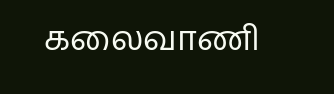கலைவாணி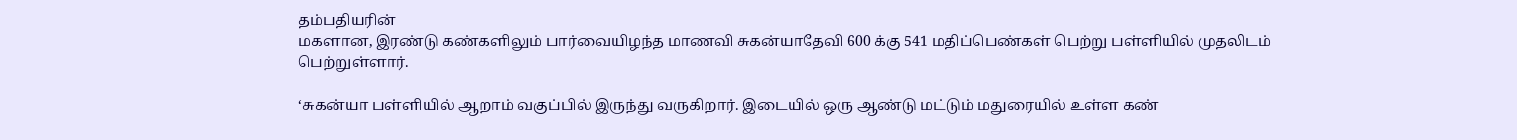தம்பதியரின்
மகளான, இரண்டு கண்களிலும் பார்வையிழந்த மாணவி சுகன்யாதேவி 600 க்கு 541 மதிப்பெண்கள் பெற்று பள்ளியில் முதலிடம் பெற்றுள்ளார்.

‘சுகன்யா பள்ளியில் ஆறாம் வகுப்பில் இருந்து வருகிறார். இடையில் ஒரு ஆண்டு மட்டும் மதுரையில் உள்ள கண்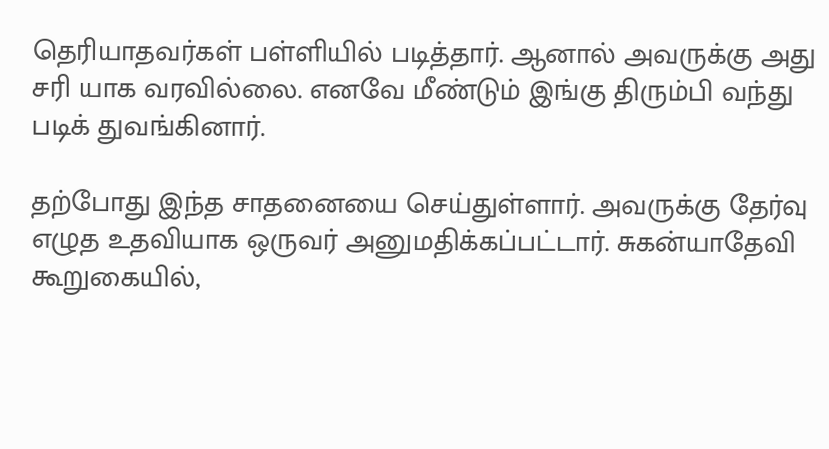தெரியாதவர்கள் பள்ளியில் படித்தார். ஆனால் அவருக்கு அது சரி யாக வரவில்லை. எனவே மீண்டும் இங்கு திரும்பி வந்து படிக் துவங்கினார்.

தற்போது இந்த சாதனையை செய்துள்ளார். அவருக்கு தேர்வு எழுத உதவியாக ஒருவர் அனுமதிக்கப்பட்டார். சுகன்யாதேவி கூறுகையில்,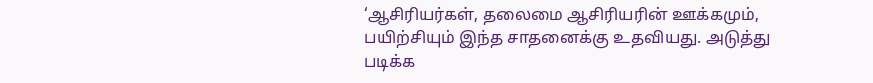‘ஆசிரியர்கள், தலைமை ஆசிரியரின் ஊக்கமும், பயிற்சியும் இந்த சாதனைக்கு உதவியது. அடுத்து படிக்க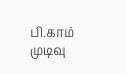பி.காம் முடிவு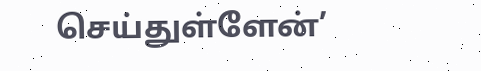செய்துள்ளேன்’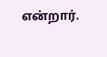என்றார்.